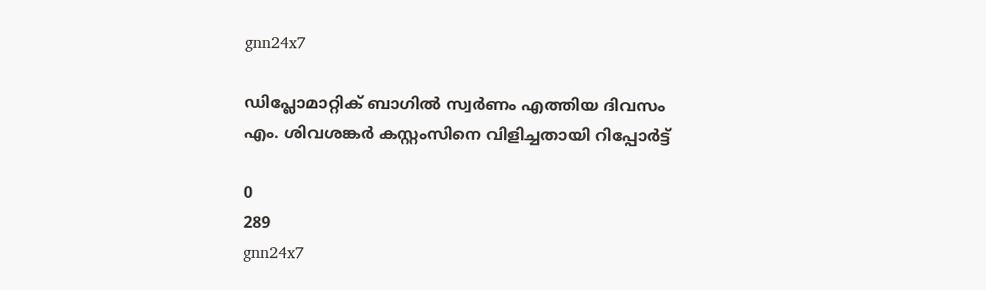gnn24x7

ഡിപ്ലോമാറ്റിക് ബാഗില്‍ സ്വര്‍ണം എത്തിയ ദിവസം എം. ശിവശങ്കര്‍ കസ്റ്റംസിനെ വിളിച്ചതായി റിപ്പോര്‍ട്ട്

0
289
gnn24x7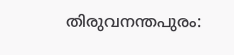തിരുവനന്തപുരം: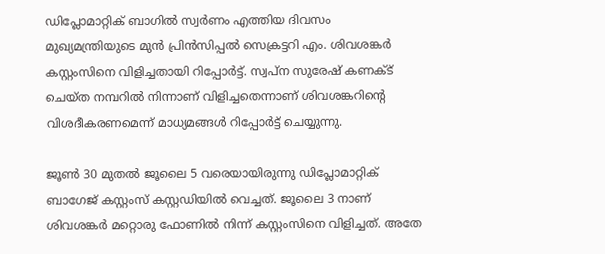ഡിപ്ലോമാറ്റിക് ബാഗില്‍ സ്വര്‍ണം എത്തിയ ദിവസം മുഖ്യമന്ത്രിയുടെ മുന്‍ പ്രിന്‍സിപ്പല്‍ സെക്രട്ടറി എം. ശിവശങ്കര്‍ കസ്റ്റംസിനെ വിളിച്ചതായി റിപ്പോര്‍ട്ട്. സ്വപ്‌ന സുരേഷ് കണക്ട് ചെയ്ത നമ്പറില്‍ നിന്നാണ് വിളിച്ചതെന്നാണ് ശിവശങ്കറിന്റെ വിശദീകരണമെന്ന് മാധ്യമങ്ങള്‍ റിപ്പോര്‍ട്ട് ചെയ്യുന്നു.

ജൂണ്‍ 30 മുതല്‍ ജൂലൈ 5 വരെയായിരുന്നു ഡിപ്ലോമാറ്റിക് ബാഗേജ് കസ്റ്റംസ് കസ്റ്റഡിയില്‍ വെച്ചത്. ജൂലൈ 3 നാണ് ശിവശങ്കര്‍ മറ്റൊരു ഫോണില്‍ നിന്ന് കസ്റ്റംസിനെ വിളിച്ചത്. അതേ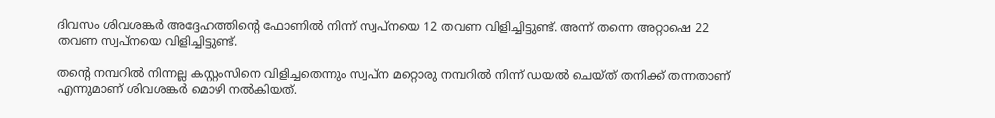ദിവസം ശിവശങ്കര്‍ അദ്ദേഹത്തിന്റെ ഫോണില്‍ നിന്ന് സ്വപ്നയെ 12 തവണ വിളിച്ചിട്ടുണ്ട്. അന്ന് തന്നെ അറ്റാഷെ 22 തവണ സ്വപ്നയെ വിളിച്ചിട്ടുണ്ട്.

തന്റെ നമ്പറില്‍ നിന്നല്ല കസ്റ്റംസിനെ വിളിച്ചതെന്നും സ്വപ്‌ന മറ്റൊരു നമ്പറില്‍ നിന്ന് ഡയല്‍ ചെയ്ത് തനിക്ക് തന്നതാണ് എന്നുമാണ് ശിവശങ്കര്‍ മൊഴി നല്‍കിയത്.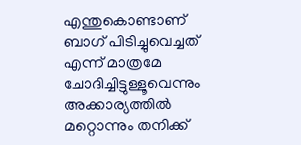എന്തുകൊണ്ടാണ് ബാഗ് പിടിച്ചുവെച്ചത് എന്ന് മാത്രമേ ചോദിച്ചിട്ടുള്ളൂവെന്നും അക്കാര്യത്തില്‍ മറ്റൊന്നും തനിക്ക്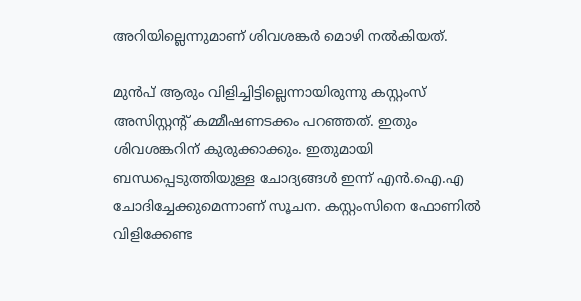അറിയില്ലെന്നുമാണ് ശിവശങ്കര്‍ മൊഴി നല്‍കിയത്.

മുന്‍പ് ആരും വിളിച്ചിട്ടില്ലെന്നായിരുന്നു കസ്റ്റംസ് അസിസ്റ്റന്റ് കമ്മീഷണടക്കം പറഞ്ഞത്. ഇതും ശിവശങ്കറിന് കുരുക്കാക്കും. ഇതുമായി ബന്ധപ്പെടുത്തിയുള്ള ചോദ്യങ്ങള്‍ ഇന്ന് എന്‍.ഐ.എ ചോദിച്ചേക്കുമെന്നാണ് സൂചന. കസ്റ്റംസിനെ ഫോണില്‍ വിളിക്കേണ്ട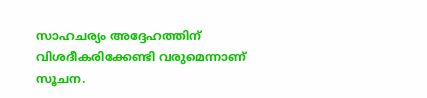സാഹചര്യം അദ്ദേഹത്തിന് വിശദീകരിക്കേണ്ടി വരുമെന്നാണ് സൂചന.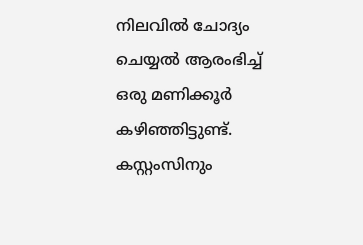നിലവില്‍ ചോദ്യം ചെയ്യല്‍ ആരംഭിച്ച് ഒരു മണിക്കൂര്‍ കഴിഞ്ഞിട്ടുണ്ട്. കസ്റ്റംസിനും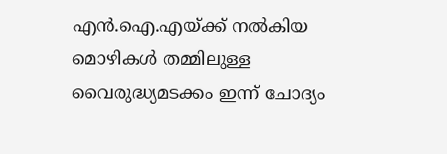എന്‍.ഐ.എയ്ക്ക് നല്‍കിയ മൊഴികള്‍ തമ്മിലുള്ള വൈരുദ്ധ്യമടക്കം ഇന്ന് ചോദ്യം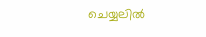ചെയ്യലില്‍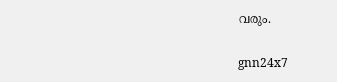വരും.

gnn24x7